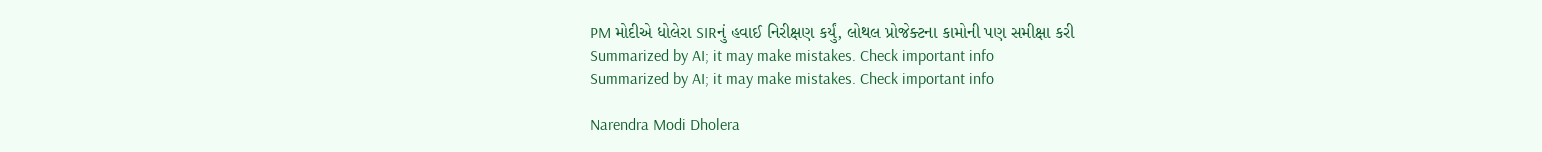PM મોદીએ ધોલેરા SIRનું હવાઈ નિરીક્ષણ કર્યું, લોથલ પ્રોજેક્ટના કામોની પણ સમીક્ષા કરી
Summarized by AI; it may make mistakes. Check important info
Summarized by AI; it may make mistakes. Check important info

Narendra Modi Dholera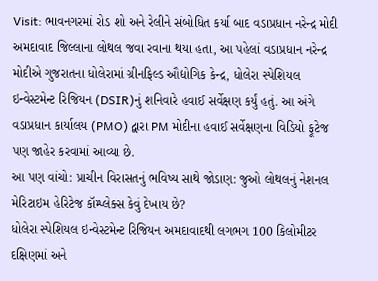Visit: ભાવનગરમાં રોડ શો અને રેલીને સંબોધિત કર્યા બાદ વડાપ્રધાન નરેન્દ્ર મોદી અમદાવાદ જિલ્લાના લોથલ જવા રવાના થયા હતા, આ પહેલાં વડાપ્રધાન નરેન્દ્ર મોદીએ ગુજરાતના ધોલેરામાં ગ્રીનફિલ્ડ ઔદ્યોગિક કેન્દ્ર, ધોલેરા સ્પેશિયલ ઇન્વેસ્ટમેન્ટ રિજિયન (DSIR)નું શનિવારે હવાઈ સર્વેક્ષણ કર્યું હતું. આ અંગે વડાપ્રધાન કાર્યાલય (PMO) દ્વારા PM મોદીના હવાઈ સર્વેક્ષણના વિડિયો ફૂટેજ પણ જાહેર કરવામાં આવ્યા છે.
આ પણ વાંચો: પ્રાચીન વિરાસતનું ભવિષ્ય સાથે જોડાણ: જુઓ લોથલનું નેશનલ મેરિટાઇમ હેરિટેજ કૉમ્પ્લેક્સ કેવું દેખાય છે?
ધોલેરા સ્પેશિયલ ઇન્વેસ્ટમેન્ટ રિજિયન અમદાવાદથી લગભગ 100 કિલોમીટર દક્ષિણમાં અને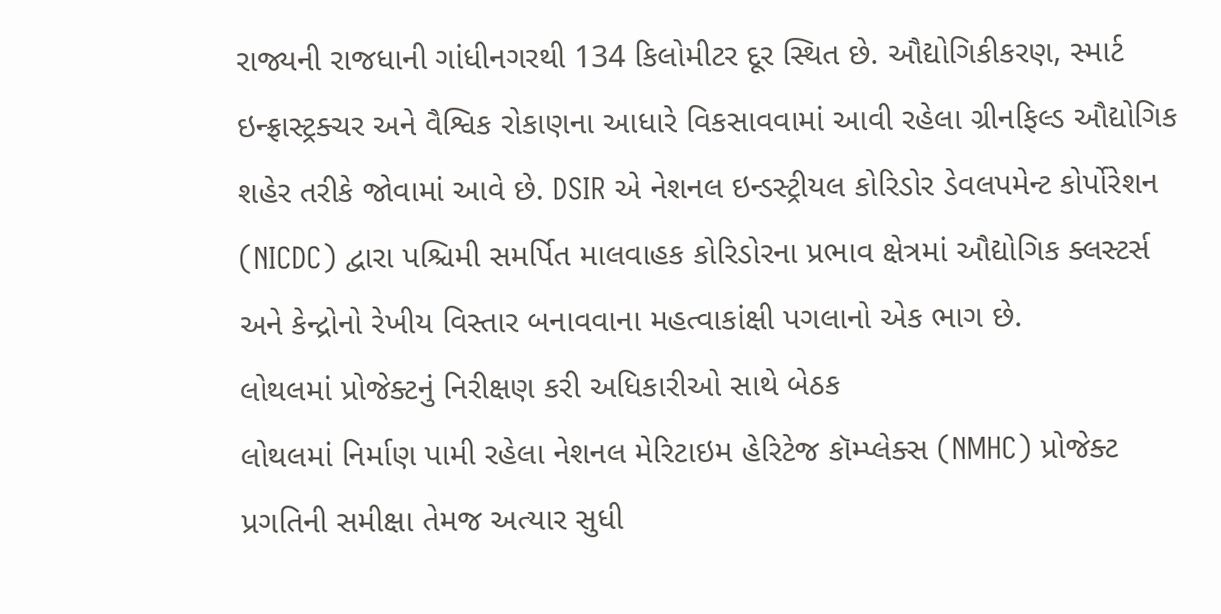રાજ્યની રાજધાની ગાંધીનગરથી 134 કિલોમીટર દૂર સ્થિત છે. ઔદ્યોગિકીકરણ, સ્માર્ટ ઇન્ફ્રાસ્ટ્રક્ચર અને વૈશ્વિક રોકાણના આધારે વિકસાવવામાં આવી રહેલા ગ્રીનફિલ્ડ ઔદ્યોગિક શહેર તરીકે જોવામાં આવે છે. DSIR એ નેશનલ ઇન્ડસ્ટ્રીયલ કોરિડોર ડેવલપમેન્ટ કોર્પોરેશન (NICDC) દ્વારા પશ્ચિમી સમર્પિત માલવાહક કોરિડોરના પ્રભાવ ક્ષેત્રમાં ઔદ્યોગિક ક્લસ્ટર્સ અને કેન્દ્રોનો રેખીય વિસ્તાર બનાવવાના મહત્વાકાંક્ષી પગલાનો એક ભાગ છે.
લોથલમાં પ્રોજેક્ટનું નિરીક્ષણ કરી અધિકારીઓ સાથે બેઠક
લોથલમાં નિર્માણ પામી રહેલા નેશનલ મેરિટાઇમ હેરિટેજ કૉમ્પ્લેક્સ (NMHC) પ્રોજેક્ટ પ્રગતિની સમીક્ષા તેમજ અત્યાર સુધી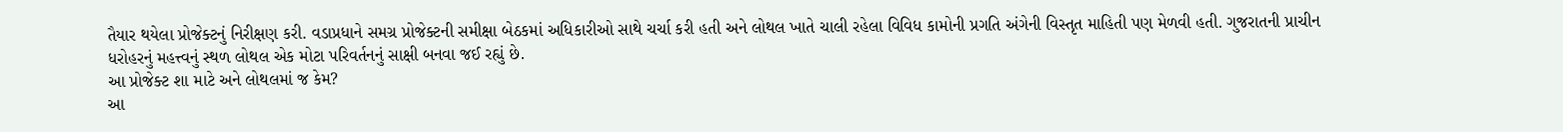તૈયાર થયેલા પ્રોજેક્ટનું નિરીક્ષણ કરી. વડાપ્રધાને સમગ્ર પ્રોજેક્ટની સમીક્ષા બેઠકમાં અધિકારીઓ સાથે ચર્ચા કરી હતી અને લોથલ ખાતે ચાલી રહેલા વિવિધ કામોની પ્રગતિ અંગેની વિસ્તૃત માહિતી પણ મેળવી હતી. ગુજરાતની પ્રાચીન ધરોહરનું મહત્ત્વનું સ્થળ લોથલ એક મોટા પરિવર્તનનું સાક્ષી બનવા જઈ રહ્યું છે.
આ પ્રોજેક્ટ શા માટે અને લોથલમાં જ કેમ?
આ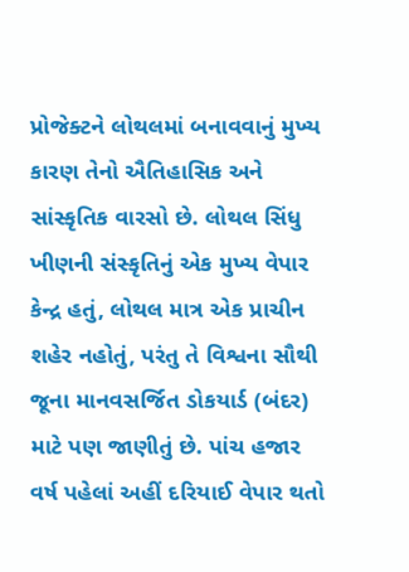પ્રોજેક્ટને લોથલમાં બનાવવાનું મુખ્ય કારણ તેનો ઐતિહાસિક અને સાંસ્કૃતિક વારસો છે. લોથલ સિંધુ ખીણની સંસ્કૃતિનું એક મુખ્ય વેપાર કેન્દ્ર હતું, લોથલ માત્ર એક પ્રાચીન શહેર નહોતું, પરંતુ તે વિશ્વના સૌથી જૂના માનવસર્જિત ડોકયાર્ડ (બંદર) માટે પણ જાણીતું છે. પાંચ હજાર વર્ષ પહેલાં અહીં દરિયાઈ વેપાર થતો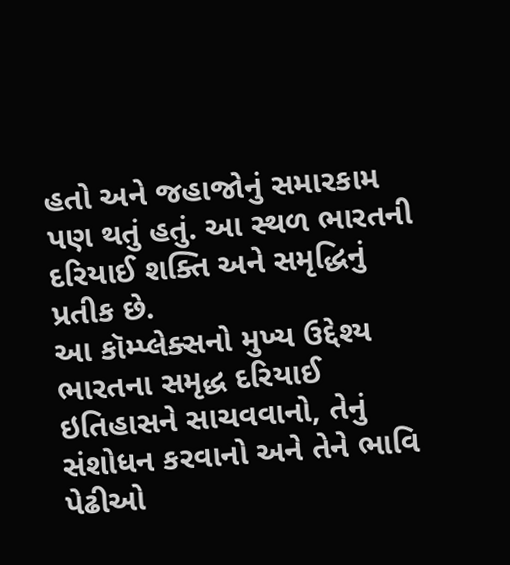હતો અને જહાજોનું સમારકામ પણ થતું હતું. આ સ્થળ ભારતની દરિયાઈ શક્તિ અને સમૃદ્ધિનું પ્રતીક છે.
આ કૉમ્પ્લેક્સનો મુખ્ય ઉદ્દેશ્ય ભારતના સમૃદ્ધ દરિયાઈ ઇતિહાસને સાચવવાનો, તેનું સંશોધન કરવાનો અને તેને ભાવિ પેઢીઓ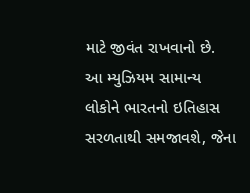માટે જીવંત રાખવાનો છે. આ મ્યુઝિયમ સામાન્ય લોકોને ભારતનો ઇતિહાસ સરળતાથી સમજાવશે, જેના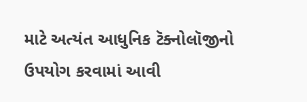માટે અત્યંત આધુનિક ટૅક્નોલૉજીનો ઉપયોગ કરવામાં આવી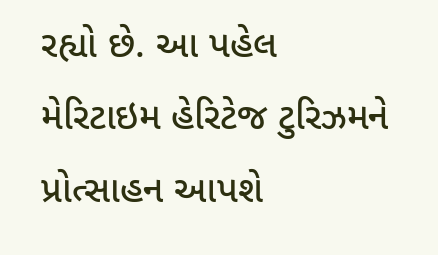રહ્યો છે. આ પહેલ મેરિટાઇમ હેરિટેજ ટુરિઝમને પ્રોત્સાહન આપશે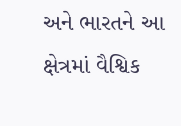અને ભારતને આ ક્ષેત્રમાં વૈશ્વિક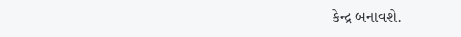કેન્દ્ર બનાવશે.